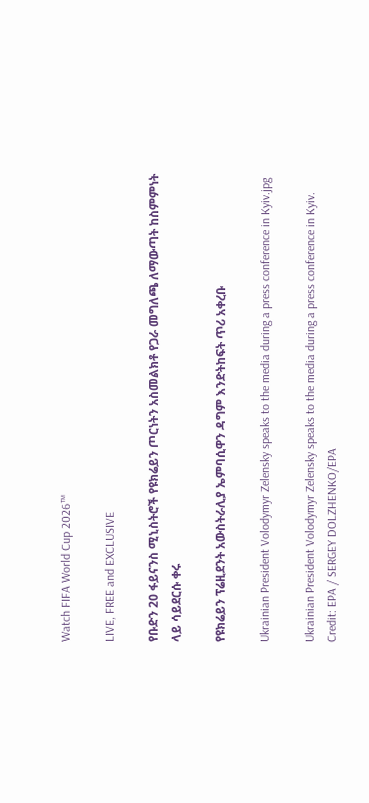Watch FIFA World Cup 2026™

LIVE, FREE and EXCLUSIVE

የቡድን 20 ፋይናንስ ሚኒስትሮች የዩክሬይን ጦርነትን አስመልክቶ የጋራ መግለጫ ለማውጣት ከስምምነት ላይ ሳይደርሱ ቀሩ

የዩክሬይን ፕሬዚደንት አውስትራሊያ ኤምባሲዋን ዳግም እንድትከፍት ጥሪ አቀረቡ

Ukrainian President Volodymyr Zelensky speaks to the media during a press conference in Kyiv.jpg

Ukrainian President Volodymyr Zelensky speaks to the media during a press conference in Kyiv. Credit: EPA / SERGEY DOLZHENKO/EPA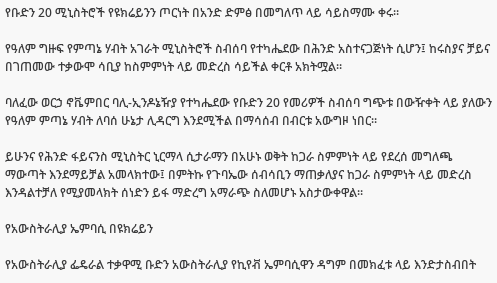የቡድን 20 ሚኒስትሮች የዩክሬይንን ጦርነት በአንድ ድምፅ በመግለጥ ላይ ሳይስማሙ ቀሩ።

የዓለም ግዙፍ የምጣኔ ሃብት አገራት ሚኒስትሮች ስብሰባ የተካሔደው በሕንድ አስተናጋጅነት ሲሆን፤ ከሩስያና ቻይና በገጠመው ተቃውሞ ሳቢያ ከስምምነት ላይ መድረስ ሳይችል ቀርቶ አክትሟል።

ባለፈው ወርኃ ኖቬምበር ባሊ-ኢንዶኔዥያ የተካሔደው የቡድን 20 የመሪዎች ስብሰባ ግጭቱ በውዥቀት ላይ ያለውን የዓለም ምጣኔ ሃብት ለባሰ ሁኔታ ሊዳርግ እንደሚችል በማሳሰብ በብርቱ አውግዞ ነበር።

ይሁንና የሕንድ ፋይናንስ ሚኒስትር ኒርማላ ሲታራማን በአሁኑ ወቅት ከጋራ ስምምነት ላይ የደረሰ መግለጫ ማውጣት እንደማይቻል አመላክተው፤ በምትኩ የጉባኤው ሰብሳቢን ማጠቃለያና ከጋራ ስምምነት ላይ መድረስ እንዳልተቻለ የሚያመላክት ሰነድን ይፋ ማድረግ አማራጭ ስለመሆኑ አስታውቀዋል።

የአውስትራሊያ ኤምባሲ በዩክሬይን

የአውስትራሊያ ፌዴራል ተቃዋሚ ቡድን አውስትራሊያ የኪየቭ ኤምባሲዋን ዳግም በመክፈቱ ላይ እንድታስብበት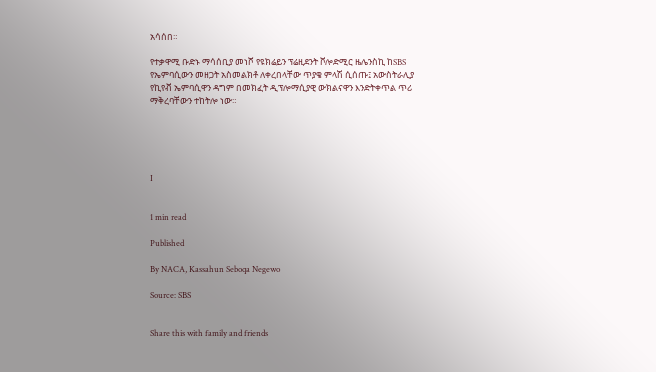አሳሰበ።

የተቃዋሚ ቡድኑ ማሳሰቢያ መነሾ የዩክሬይን ፕሬዚደንት ቮሎድሚር ዜሌንስኪ ከSBS የኤምባሲውን መዘጋት አስመልክቶ ለቀረበላቸው ጥያቄ ምላሽ ሲሰጡ፤ አውስትራሊያ የኪየቭ ኤምባሲዋን ዳግም በመክፈት ዲፕሎማሲያዊ ውክልናዋን እንድትቀጥል ጥሪ ማቅረባቸውን ተከትሎ ነው።





I


1 min read

Published

By NACA, Kassahun Seboqa Negewo

Source: SBS


Share this with family and friends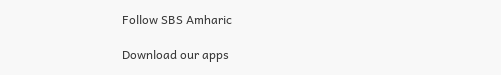Follow SBS Amharic

Download our apps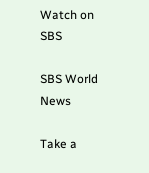Watch on SBS

SBS World News

Take a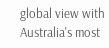global view with Australia's most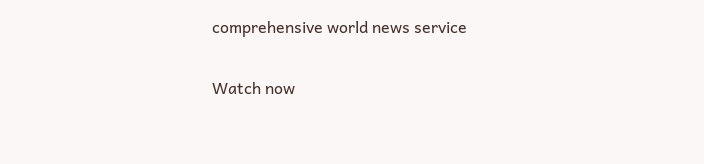comprehensive world news service

Watch now